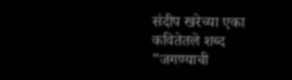संदीप खरेच्या एका कवितेतले शब्द "जगण्याची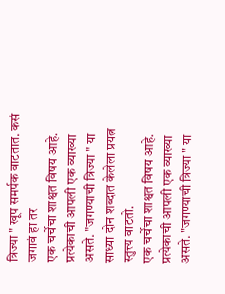त्रिज्या " खूप समर्पक वाटतात. कसं जगावं हा तर
एक चर्चेचा शाश्वत विषय आहे. प्रत्येकाची आपली एक व्याख्या असते. "जगण्याची त्रिज्या " या साध्या दोन शब्दात केलेला प्रयत्न स्तुत्त्य वाटतो.
एक चर्चेचा शाश्वत विषय आहे. प्रत्येकाची आपली एक व्याख्या असते. "जगण्याची त्रिज्या " या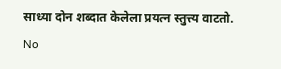साध्या दोन शब्दात केलेला प्रयत्न स्तुत्त्य वाटतो.
No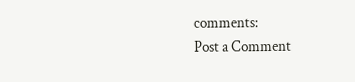comments:
Post a Comment